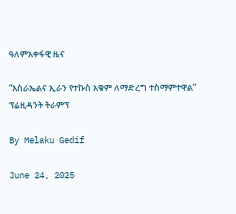ዓለምአቀፋዊ ዜና

“እስራኤልና ኢራን የተኩስ አቁም ለማድረግ ተስማምተዋል” ፕሬዚዳንት ትራምፕ

By Melaku Gedif

June 24, 2025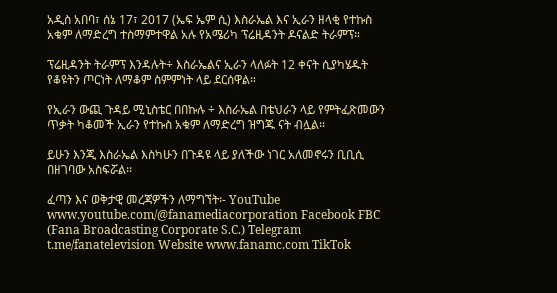አዲስ አበባ፣ ሰኔ 17፣ 2017 (ኤፍ ኤም ሲ) እስራኤል እና ኢራን ዘላቂ የተኩስ አቁም ለማድረግ ተስማምተዋል አሉ የአሜሪካ ፕሬዚዳንት ዶናልድ ትራምፕ።

ፕሬዚዳንት ትራምፕ እንዳሉት÷ እስራኤልና ኢራን ላለፉት 12 ቀናት ሲያካሄዱት የቆዩትን ጦርነት ለማቆም ስምምነት ላይ ደርሰዋል።

የኢራን ውጪ ጉዳይ ሚኒስቴር በበኩሉ ÷ እስራኤል በቴህራን ላይ የምትፈጽመውን ጥቃት ካቆመች ኢራን የተኩስ አቁም ለማድረግ ዝግጁ ናት ብሏል፡፡

ይሁን እንጂ እስራኤል እስካሁን በጉዳዩ ላይ ያለችው ነገር አለመኖሩን ቢቢሲ በዘገባው አስፍሯል፡፡

ፈጣን እና ወቅታዊ መረጃዎችን ለማግኘት፡- YouTube www.youtube.com/@fanamediacorporation Facebook FBC (Fana Broadcasting Corporate S.C.) Telegram t.me/fanatelevision Website www.fanamc.com TikTok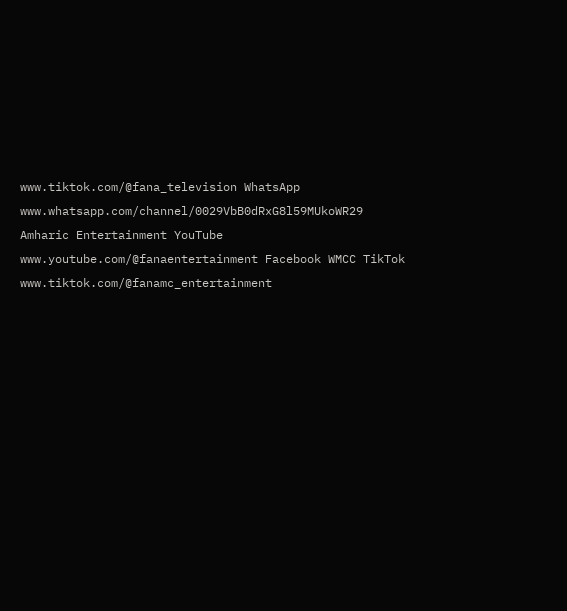www.tiktok.com/@fana_television WhatsApp www.whatsapp.com/channel/0029VbB0dRxG8l59MUkoWR29 Amharic Entertainment YouTube www.youtube.com/@fanaentertainment Facebook WMCC TikTok www.tiktok.com/@fanamc_entertainment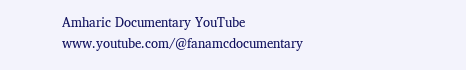Amharic Documentary YouTube www.youtube.com/@fanamcdocumentary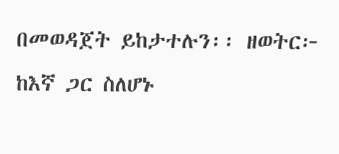በመወዳጀት ይከታተሉን፡፡ ዘወትር፦ ከእኛ ጋር ስለሆኑ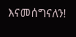እናመሰግናለን!